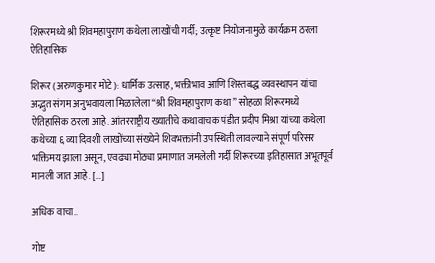शिरूरमध्ये श्री शिवमहापुराण कथेला लाखोंची गर्दी; उत्कृष्ट नियोजनामुळे कार्यक्रम ठरला ऐतिहासिक

शिरूर (अरुणकुमार मोटे): धार्मिक उत्साह, भक्तीभाव आणि शिस्तबद्ध व्यवस्थापन यांचा अद्भुत संगम अनुभवायला मिळालेला “श्री शिवमहापुराण कथा” सोहळा शिरूरमध्ये ऐतिहासिक ठरला आहे. आंतरराष्ट्रीय ख्यातीचे कथावाचक पंडीत प्रदीप मिश्रा यांच्या कथेला कथेच्या ६ व्या दिवशी लाखोंच्या संख्येने शिवभक्तांनी उपस्थिती लावल्याने संपूर्ण परिसर भक्तिमय झाला असून, एवढ्या मोठ्या प्रमाणात जमलेली गर्दी शिरूरच्या इतिहासात अभूतपूर्व मानली जात आहे. […]

अधिक वाचा..

गोष्ट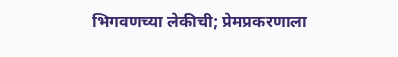भिगवणच्या लेकीची; प्रेमप्रकरणाला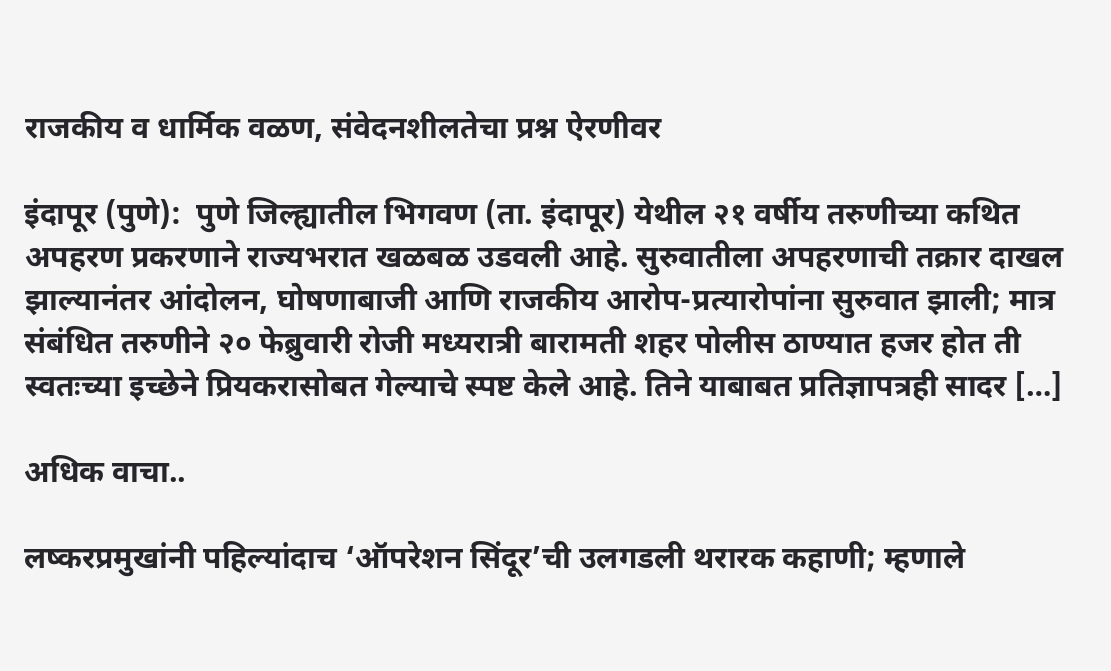राजकीय व धार्मिक वळण, संवेदनशीलतेचा प्रश्न ऐरणीवर

इंदापूर (पुणे):  पुणे जिल्ह्यातील भिगवण (ता. इंदापूर) येथील २१ वर्षीय तरुणीच्या कथित अपहरण प्रकरणाने राज्यभरात खळबळ उडवली आहे. सुरुवातीला अपहरणाची तक्रार दाखल झाल्यानंतर आंदोलन, घोषणाबाजी आणि राजकीय आरोप-प्रत्यारोपांना सुरुवात झाली; मात्र संबंधित तरुणीने २० फेब्रुवारी रोजी मध्यरात्री बारामती शहर पोलीस ठाण्यात हजर होत ती स्वतःच्या इच्छेने प्रियकरासोबत गेल्याचे स्पष्ट केले आहे. तिने याबाबत प्रतिज्ञापत्रही सादर […]

अधिक वाचा..

लष्करप्रमुखांनी पहिल्यांदाच ‘ऑपरेशन सिंदूर’ची उलगडली थरारक कहाणी; म्हणाले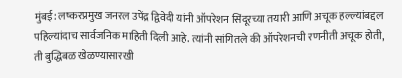मुंबई: लष्करप्रमुख जनरल उपेंद्र द्विवेदी यांनी ऑपरेशन सिंदूरच्या तयारी आणि अचूक हल्ल्यांबद्दल पहिल्यांदाच सार्वजनिक माहिती दिली आहे. त्यांनी सांगितले की ऑपरेशनची रणनीती अचूक होती, ती बुद्धिबळ खेळण्यासारखी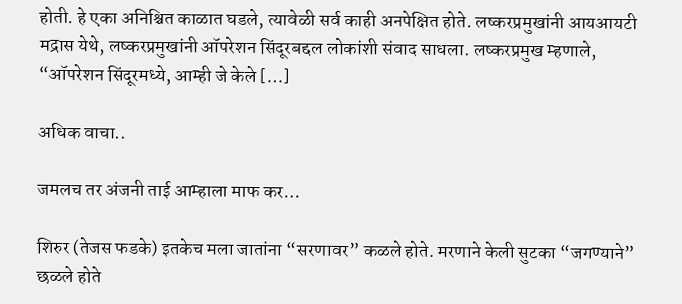होती. हे एका अनिश्चित काळात घडले, त्यावेळी सर्व काही अनपेक्षित होते. लष्करप्रमुखांनी आयआयटी मद्रास येथे, लष्करप्रमुखांनी ऑपरेशन सिंदूरबद्दल लोकांशी संवाद साधला. लष्करप्रमुख म्हणाले, “ऑपरेशन सिंदूरमध्ये, आम्ही जे केले […]

अधिक वाचा..

जमलच तर अंजनी ताई आम्हाला माफ कर…

शिरुर (तेजस फडके) इतकेच मला जातांना “सरणावर” कळले होते. मरणाने केली सुटका “जगण्याने” छळले होते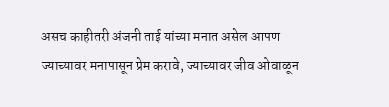असच काहीतरी अंजनी ताई यांच्या मनात असेल आपण ज्याच्यावर मनापासून प्रेम करावे, ज्याच्यावर जीव ओवाळून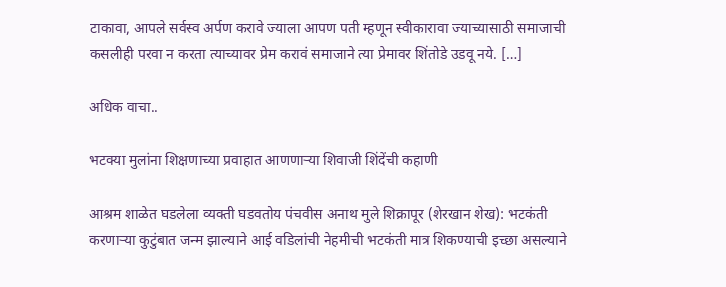टाकावा, आपले सर्वस्व अर्पण करावे ज्याला आपण पती म्हणून स्वीकारावा ज्याच्यासाठी समाजाची कसलीही परवा न करता त्याच्यावर प्रेम करावं समाजाने त्या प्रेमावर शिंतोडे उडवू नये. […]

अधिक वाचा..

भटक्या मुलांना शिक्षणाच्या प्रवाहात आणणाऱ्या शिवाजी शिंदेंची कहाणी

आश्रम शाळेत घडलेला व्यक्ती घडवतोय पंचवीस अनाथ मुले शिक्रापूर (शेरखान शेख): भटकंती करणाऱ्या कुटुंबात जन्म झाल्याने आई वडिलांची नेहमीची भटकंती मात्र शिकण्याची इच्छा असल्याने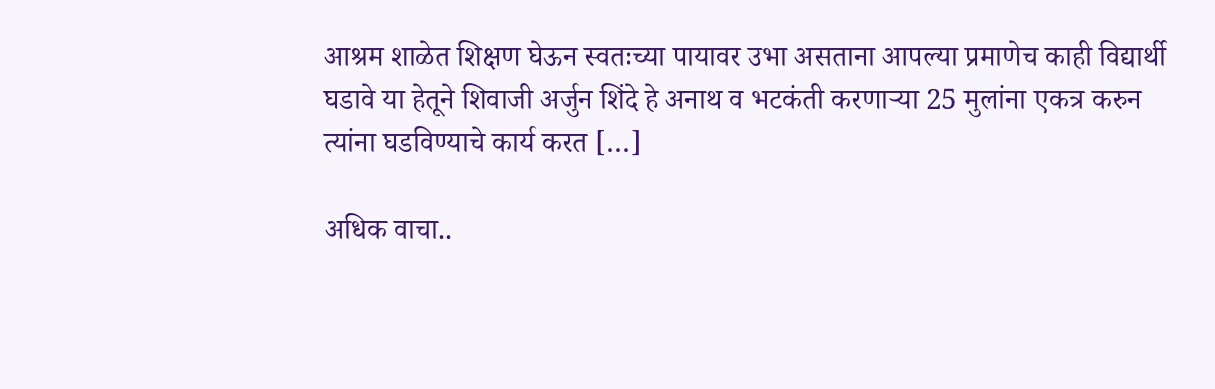आश्रम शाळेत शिक्षण घेऊन स्वतःच्या पायावर उभा असताना आपल्या प्रमाणेच काही विद्यार्थी घडावे या हेतूने शिवाजी अर्जुन शिंदे हे अनाथ व भटकंती करणाऱ्या 25 मुलांना एकत्र करुन त्यांना घडविण्याचे कार्य करत […]

अधिक वाचा..